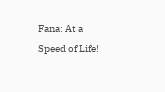Fana: At a Speed of Life!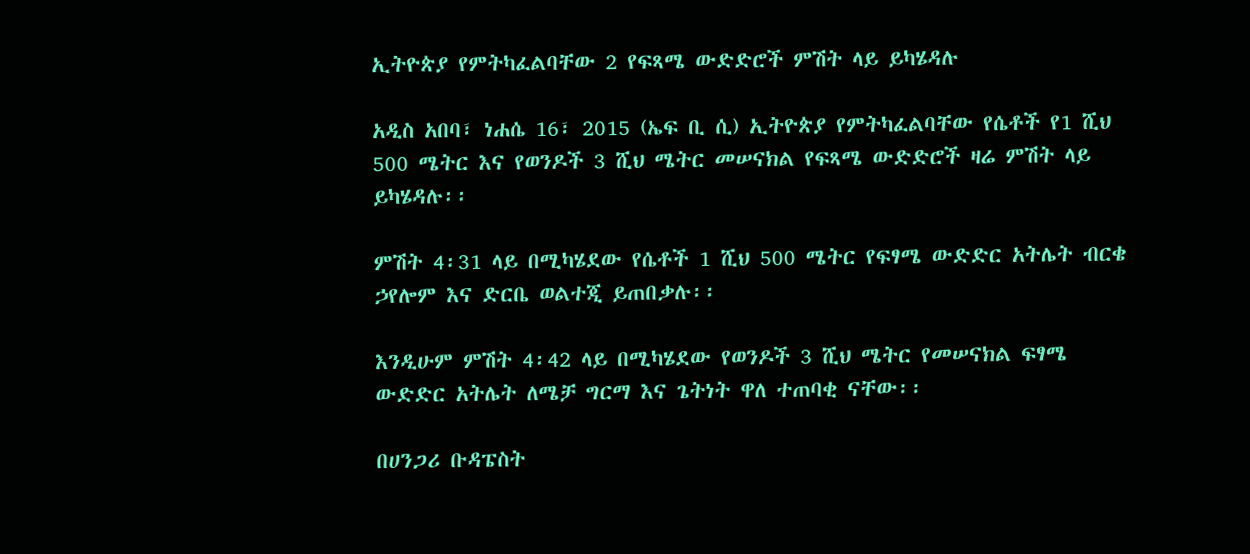ኢትዮጵያ የምትካፈልባቸው 2 የፍጻሜ ውድድሮች ምሽት ላይ ይካሄዳሉ

አዲስ አበባ፣ ነሐሴ 16፣ 2015 (ኤፍ ቢ ሲ) ኢትዮጵያ የምትካፈልባቸው የሴቶች የ1 ሺህ 500 ሜትር እና የወንዶች 3 ሺህ ሜትር መሠናክል የፍጻሜ ውድድሮች ዛሬ ምሽት ላይ ይካሄዳሉ፡፡

ምሽት 4፡31 ላይ በሚካሄደው የሴቶች 1 ሺህ 500 ሜትር የፍፃሜ ውድድር አትሌት ብርቄ ኃየሎም እና ድርቤ ወልተጂ ይጠበቃሉ፡፡

እንዲሁም ምሽት 4፡42 ላይ በሚካሄደው የወንዶች 3 ሺህ ሜትር የመሠናክል ፍፃሜ ውድድር አትሌት ለሜቻ ግርማ እና ጌትነት ዋለ ተጠባቂ ናቸው፡፡

በሀንጋሪ ቡዳፔስት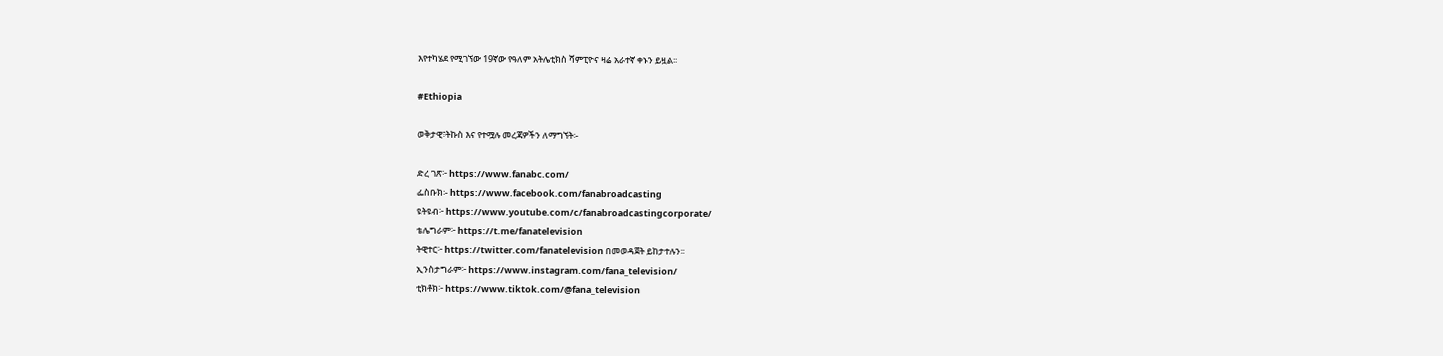እየተካሄደ የሚገኘው 19ኛው የዓለም አትሌቲክስ ሻምፒዮና ዛሬ አራተኛ ቀኑን ይዟል፡፡

#Ethiopia

ወቅታዊ፣ትኩስ እና የተሟሉ መረጃዎችን ለማግኘት፡-

ድረ ገጽ፦ https://www.fanabc.com/
ፌስቡክ፡- https://www.facebook.com/fanabroadcasting
ዩትዩብ፦ https://www.youtube.com/c/fanabroadcastingcorporate/
ቴሌግራም፦ https://t.me/fanatelevision
ትዊተር፦ https://twitter.com/fanatelevision በመወዳጀት ይከታተሉን፡፡
ኢንስታግራም፦ https://www.instagram.com/fana_television/
ቲክቶክ፦ https://www.tiktok.com/@fana_television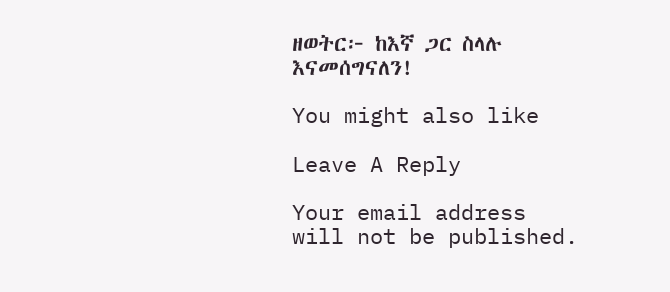ዘወትር፦ ከእኛ ጋር ስላሉ እናመሰግናለን!

You might also like

Leave A Reply

Your email address will not be published.